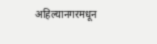अहिल्यानगरमधून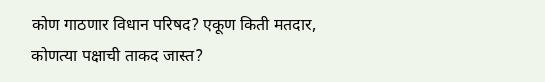कोण गाठणार विधान परिषद? एकूण किती मतदार, कोणत्या पक्षाची ताकद जास्त?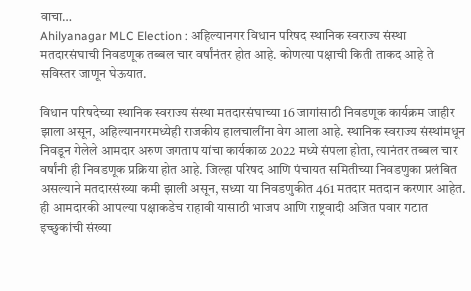वाचा…
Ahilyanagar MLC Election : अहिल्यानगर विधान परिषद स्थानिक स्वराज्य संस्था मतदारसंघाची निवडणूक तब्बल चार वर्षांनंतर होत आहे. कोणत्या पक्षाची किती ताकद आहे ते सविस्तर जाणून घेऊयात.

विधान परिषदेच्या स्थानिक स्वराज्य संस्था मतदारसंघाच्या 16 जागांसाठी निवडणूक कार्यक्रम जाहीर झाला असून, अहिल्यानगरमध्येही राजकीय हालचालींना वेग आला आहे. स्थानिक स्वराज्य संस्थांमधून निवडून गेलेले आमदार अरुण जगताप यांचा कार्यकाळ 2022 मध्ये संपला होता, त्यानंतर तब्बल चार वर्षांनी ही निवडणूक प्रक्रिया होत आहे. जिल्हा परिषद आणि पंचायत समितीच्या निवडणुका प्रलंबित असल्याने मतदारसंख्या कमी झाली असून, सध्या या निवडणुकीत 461 मतदार मतदान करणार आहेत. ही आमदारकी आपल्या पक्षाकडेच राहावी यासाठी भाजप आणि राष्ट्रवादी अजित पवार गटात इच्छुकांची संख्या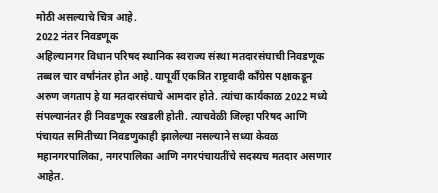मोठी असल्याचे चित्र आहे.
2022 नंतर निवडणूक
अहिल्यानगर विधान परिषद स्थानिक स्वराज्य संस्था मतदारसंघाची निवडणूक तब्बल चार वर्षांनंतर होत आहे. यापूर्वी एकत्रित राष्ट्रवादी काँग्रेस पक्षाकडून अरुण जगताप हे या मतदारसंघाचे आमदार होते. त्यांचा कार्यकाळ 2022 मध्ये संपल्यानंतर ही निवडणूक रखडली होती. त्याचवेळी जिल्हा परिषद आणि पंचायत समितीच्या निवडणुकाही झालेल्या नसल्याने सध्या केवळ महानगरपालिका, नगरपालिका आणि नगरपंचायतींचे सदस्यच मतदार असणार आहेत.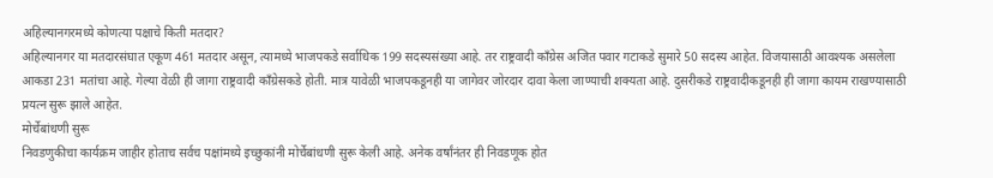अहिल्यानगरमध्ये कोणत्या पक्षाचे किती मतदार?
अहिल्यानगर या मतदारसंघात एकूण 461 मतदार असून, त्यामध्ये भाजपकडे सर्वाधिक 199 सदस्यसंख्या आहे. तर राष्ट्रवादी काँग्रेस अजित पवार गटाकडे सुमारे 50 सदस्य आहेत. विजयासाठी आवश्यक असलेला आकडा 231 मतांचा आहे. गेल्या वेळी ही जागा राष्ट्रवादी काँग्रेसकडे होती. मात्र यावेळी भाजपकडूनही या जागेवर जोरदार दावा केला जाण्याची शक्यता आहे. दुसरीकडे राष्ट्रवादीकडूनही ही जागा कायम राखण्यासाठी प्रयत्न सुरू झाले आहेत.
मोर्चेबांधणी सुरू
निवडणुकीचा कार्यक्रम जाहीर होताच सर्वच पक्षांमध्ये इच्छुकांनी मोर्चेबांधणी सुरू केली आहे. अनेक वर्षांनंतर ही निवडणूक होत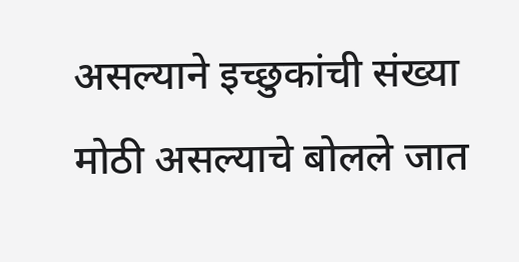असल्याने इच्छुकांची संख्या मोठी असल्याचे बोलले जात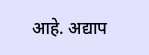आहे. अद्याप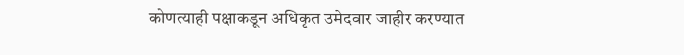कोणत्याही पक्षाकडून अधिकृत उमेदवार जाहीर करण्यात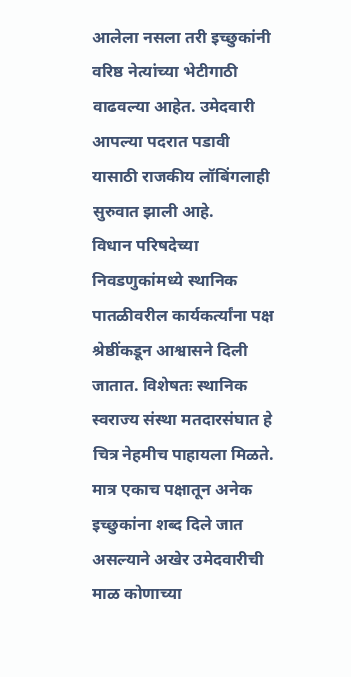आलेला नसला तरी इच्छुकांनी वरिष्ठ नेत्यांच्या भेटीगाठी वाढवल्या आहेत. उमेदवारी आपल्या पदरात पडावी यासाठी राजकीय लॉबिंगलाही सुरुवात झाली आहे.
विधान परिषदेच्या निवडणुकांमध्ये स्थानिक पातळीवरील कार्यकर्त्यांना पक्ष श्रेष्ठींकडून आश्वासने दिली जातात. विशेषतः स्थानिक स्वराज्य संस्था मतदारसंघात हे चित्र नेहमीच पाहायला मिळते. मात्र एकाच पक्षातून अनेक इच्छुकांना शब्द दिले जात असल्याने अखेर उमेदवारीची माळ कोणाच्या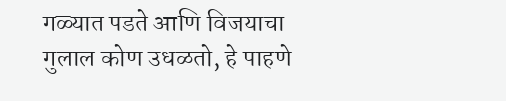गळ्यात पडते आणि विजयाचा गुलाल कोण उधळतो, हे पाहणे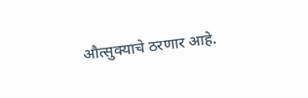औत्सुक्याचे ठरणार आहे.